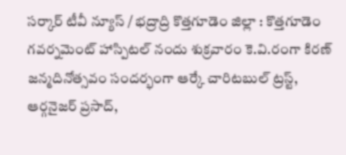సర్కార్ టీవీ న్యూస్ / భద్రాద్రి కొత్తగూడెం జిల్లా : కొత్తగూడెం గవర్నమెంట్ హాస్పిటల్ నందు శుక్రవారం కె.వి.రంగా కిరణ్ జన్మదినోత్సవం సందర్భంగా ఆర్కే చారిటబుల్ ట్రస్ట్, ఆర్గనైజర్ ప్రసాద్,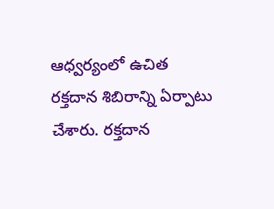ఆధ్వర్యంలో ఉచిత రక్తదాన శిబిరాన్ని ఏర్పాటు చేశారు. రక్తదాన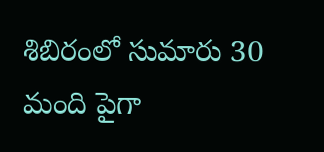శిబిరంలో సుమారు 30 మంది పైగా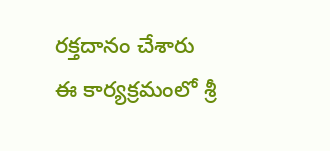రక్తదానం చేశారు ఈ కార్యక్రమంలో శ్రీ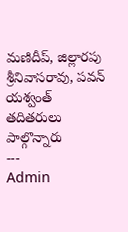మణిదీప్, జిల్లారపు శ్రీనివాసరావు, పవన్ యశ్వంత్ తదితరులు పాల్గొన్నారు
---
Admin